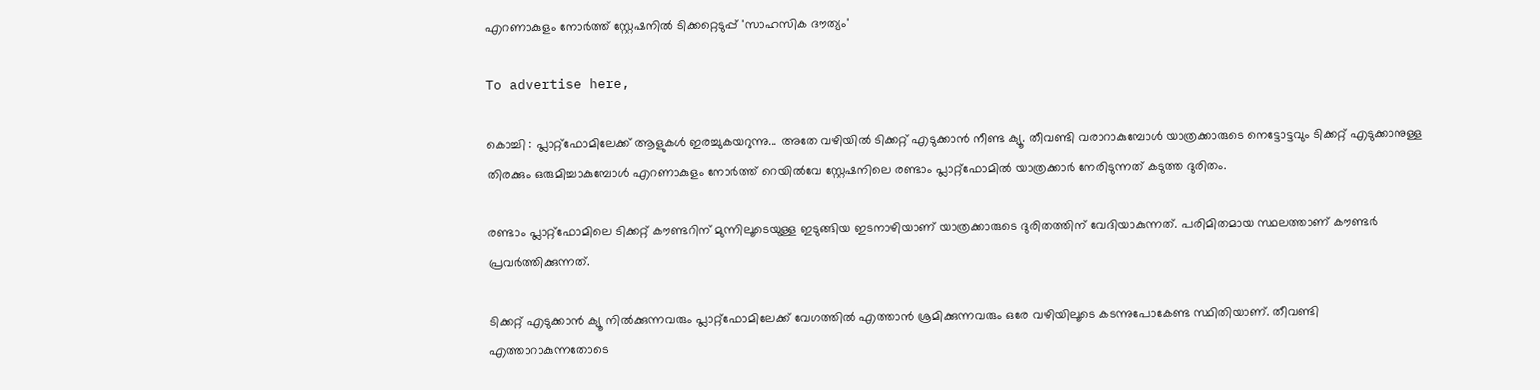എറണാകുളം നോർത്ത് സ്റ്റേഷനിൽ ടിക്കറ്റെടുപ്പ് 'സാഹസിക ദൗത്യം'

To advertise here,

കൊച്ചി : പ്ലാറ്റ്‌ഫോമിലേക്ക് ആളുകൾ ഇരച്ചുകയറുന്നു... അതേ വഴിയിൽ ടിക്കറ്റ് എടുക്കാൻ നീണ്ട ക്യൂ. തീവണ്ടി വരാറാകുമ്പോൾ യാത്രക്കാരുടെ നെട്ടോട്ടവും ടിക്കറ്റ് എടുക്കാനുള്ള തിരക്കും ഒരുമിച്ചാകുമ്പോൾ എറണാകുളം നോർത്ത് റെയിൽവേ സ്റ്റേഷനിലെ രണ്ടാം പ്ലാറ്റ്‌ഫോമിൽ യാത്രക്കാർ നേരിടുന്നത് കടുത്ത ദുരിതം.

രണ്ടാം പ്ലാറ്റ്‌ഫോമിലെ ടിക്കറ്റ് കൗണ്ടറിന് മുന്നിലൂടെയുള്ള ഇടുങ്ങിയ ഇടനാഴിയാണ് യാത്രക്കാരുടെ ദുരിതത്തിന് വേദിയാകുന്നത്. പരിമിതമായ സ്ഥലത്താണ് കൗണ്ടർ പ്രവർത്തിക്കുന്നത്.

ടിക്കറ്റ് എടുക്കാൻ ക്യൂ നിൽക്കുന്നവരും പ്ലാറ്റ്‌ഫോമിലേക്ക് വേഗത്തിൽ എത്താൻ ശ്രമിക്കുന്നവരും ഒരേ വഴിയിലൂടെ കടന്നുപോകേണ്ട സ്ഥിതിയാണ്. തീവണ്ടി എത്താറാകുന്നതോടെ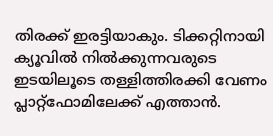തിരക്ക് ഇരട്ടിയാകും. ടിക്കറ്റിനായി ക്യൂവിൽ നിൽക്കുന്നവരുടെ ഇടയിലൂടെ തള്ളിത്തിരക്കി വേണം പ്ലാറ്റ്‌ഫോമിലേക്ക് എത്താൻ.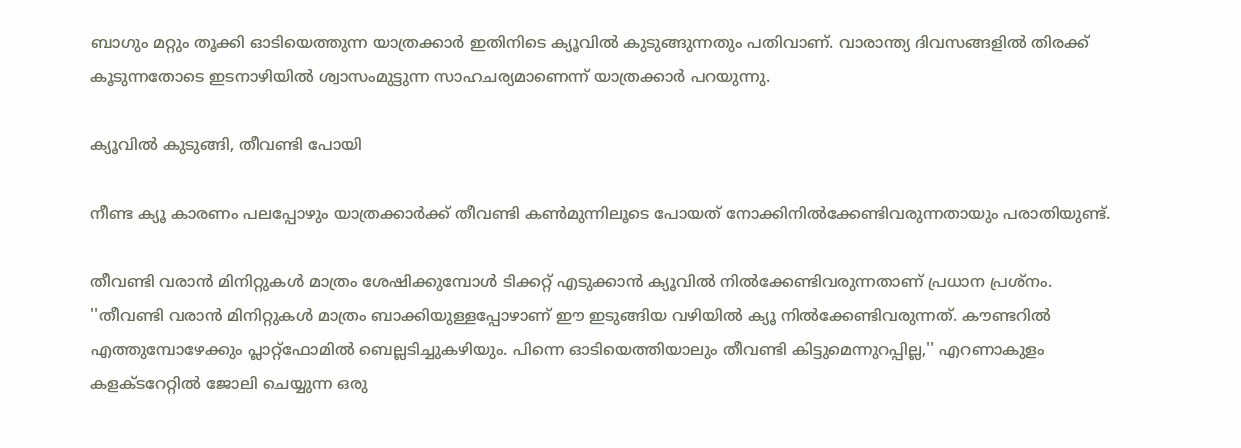ബാഗും മറ്റും തൂക്കി ഓടിയെത്തുന്ന യാത്രക്കാർ ഇതിനിടെ ക്യൂവിൽ കുടുങ്ങുന്നതും പതിവാണ്. വാരാന്ത്യ ദിവസങ്ങളിൽ തിരക്ക് കൂടുന്നതോടെ ഇടനാഴിയിൽ ശ്വാസംമുട്ടുന്ന സാഹചര്യമാണെന്ന് യാത്രക്കാർ പറയുന്നു.

ക്യൂവിൽ കുടുങ്ങി, തീവണ്ടി പോയി

നീണ്ട ക്യൂ കാരണം പലപ്പോഴും യാത്രക്കാർക്ക് തീവണ്ടി കൺമുന്നിലൂടെ പോയത് നോക്കിനിൽക്കേണ്ടിവരുന്നതായും പരാതിയുണ്ട്.

തീവണ്ടി വരാൻ മിനിറ്റുകൾ മാത്രം ശേഷിക്കുമ്പോൾ ടിക്കറ്റ് എടുക്കാൻ ക്യൂവിൽ നിൽക്കേണ്ടിവരുന്നതാണ് പ്രധാന പ്രശ്നം. ''തീവണ്ടി വരാൻ മിനിറ്റുകൾ മാത്രം ബാക്കിയുള്ളപ്പോഴാണ് ഈ ഇടുങ്ങിയ വഴിയിൽ ക്യൂ നിൽക്കേണ്ടിവരുന്നത്. കൗണ്ടറിൽ എത്തുമ്പോഴേക്കും പ്ലാറ്റ്‌ഫോമിൽ ബെല്ലടിച്ചുകഴിയും. പിന്നെ ഓടിയെത്തിയാലും തീവണ്ടി കിട്ടുമെന്നുറപ്പില്ല,'' എറണാകുളം കളക്ടറേറ്റിൽ ജോലി ചെയ്യുന്ന ഒരു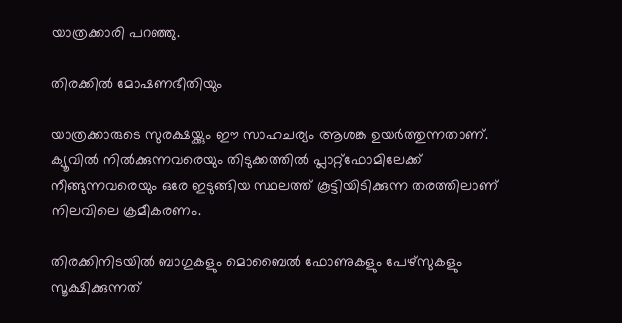യാത്രക്കാരി പറഞ്ഞു.

തിരക്കിൽ മോഷണഭീതിയും

യാത്രക്കാരുടെ സുരക്ഷയ്ക്കും ഈ സാഹചര്യം ആശങ്ക ഉയർത്തുന്നതാണ്. ക്യൂവിൽ നിൽക്കുന്നവരെയും തിടുക്കത്തിൽ പ്ലാറ്റ്‌ഫോമിലേക്ക് നീങ്ങുന്നവരെയും ഒരേ ഇടുങ്ങിയ സ്ഥലത്ത് കൂട്ടിയിടിക്കുന്ന തരത്തിലാണ് നിലവിലെ ക്രമീകരണം.

തിരക്കിനിടയിൽ ബാഗുകളും മൊബൈൽ ഫോണുകളും പേഴ്‌സുകളും സൂക്ഷിക്കുന്നത്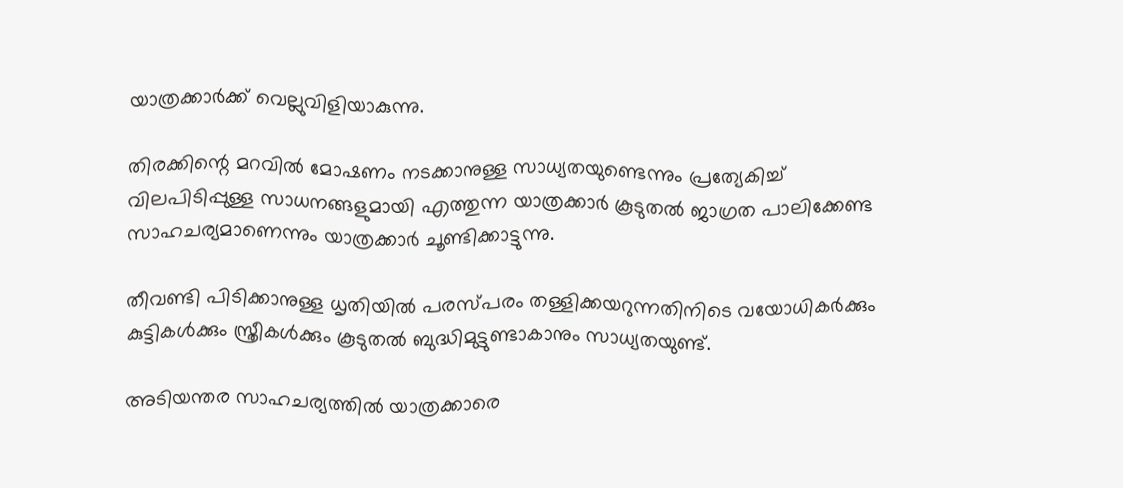യാത്രക്കാർക്ക് വെല്ലുവിളിയാകുന്നു.

തിരക്കിന്റെ മറവിൽ മോഷണം നടക്കാനുള്ള സാധ്യതയുണ്ടെന്നും പ്രത്യേകിച്ച് വിലപിടിപ്പുള്ള സാധനങ്ങളുമായി എത്തുന്ന യാത്രക്കാർ കൂടുതൽ ജാഗ്രത പാലിക്കേണ്ട സാഹചര്യമാണെന്നും യാത്രക്കാർ ചൂണ്ടിക്കാട്ടുന്നു.

തീവണ്ടി പിടിക്കാനുള്ള ധൃതിയിൽ പരസ്പരം തള്ളിക്കയറുന്നതിനിടെ വയോധികർക്കും കുട്ടികൾക്കും സ്ത്രീകൾക്കും കൂടുതൽ ബുദ്ധിമുട്ടുണ്ടാകാനും സാധ്യതയുണ്ട്.

അടിയന്തര സാഹചര്യത്തിൽ യാത്രക്കാരെ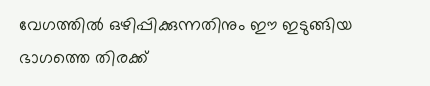വേഗത്തിൽ ഒഴിപ്പിക്കുന്നതിനും ഈ ഇടുങ്ങിയ ഭാഗത്തെ തിരക്ക്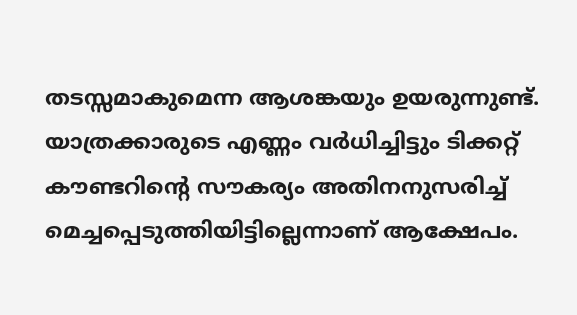തടസ്സമാകുമെന്ന ആശങ്കയും ഉയരുന്നുണ്ട്. യാത്രക്കാരുടെ എണ്ണം വർധിച്ചിട്ടും ടിക്കറ്റ് കൗണ്ടറിന്റെ സൗകര്യം അതിനനുസരിച്ച് മെച്ചപ്പെടുത്തിയിട്ടില്ലെന്നാണ് ആക്ഷേപം.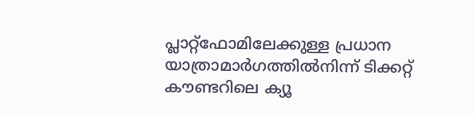പ്ലാറ്റ്‌ഫോമിലേക്കുള്ള പ്രധാന യാത്രാമാർഗത്തിൽനിന്ന് ടിക്കറ്റ് കൗണ്ടറിലെ ക്യൂ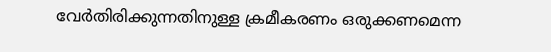വേർതിരിക്കുന്നതിനുള്ള ക്രമീകരണം ഒരുക്കണമെന്ന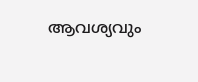ആവശ്യവും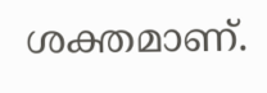ശക്തമാണ്.